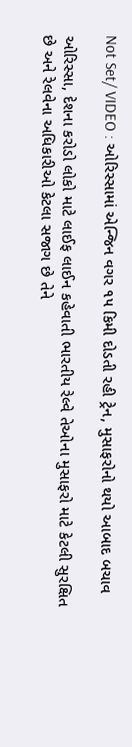Not Set/ VIDEO : ઓરિસ્સામાં એન્જિન વગર ૧૫ કિમી દોડતી રહી ટ્રેન, મુસાફરોનો થયો આબાદ બચાવ

ઓરિસ્સા, દેશના કરોડો લોકો માટે લાઈફ લાઈન કહેવાતી ભારતીય રેલ્વે તેઓના મુસાફરો માટે કેટલી સુરક્ષિત છે અને રેલવેના અધિકારીઓ કેટલા સજાગ છે તેને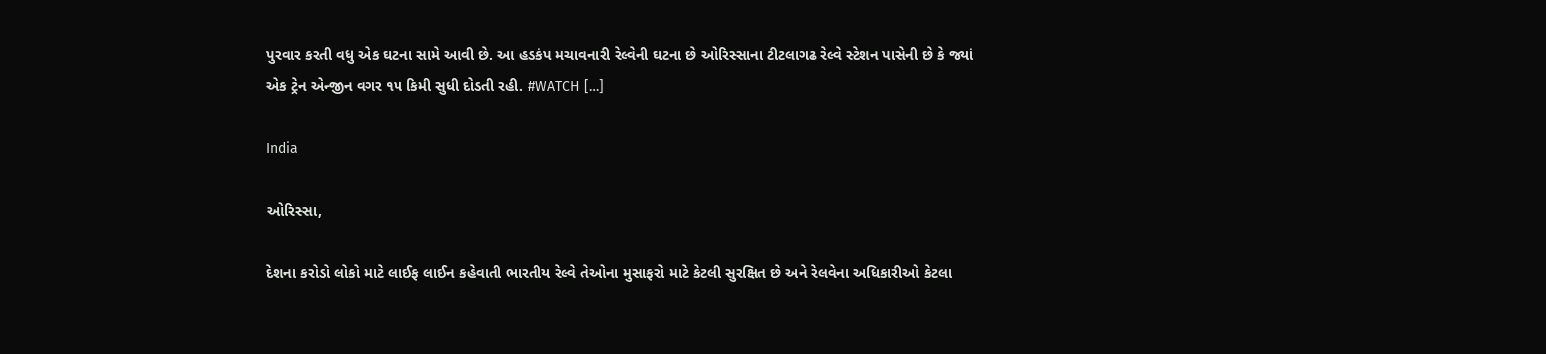પુરવાર કરતી વધુ એક ઘટના સામે આવી છે. આ હડકંપ મચાવનારી રેલ્વેની ઘટના છે ઓરિસ્સાના ટીટલાગઢ રેલ્વે સ્ટેશન પાસેની છે કે જ્યાં એક ટ્રેન એન્જીન વગર ૧૫ કિમી સુધી દોડતી રહી. #WATCH […]

India

ઓરિસ્સા,

દેશના કરોડો લોકો માટે લાઈફ લાઈન કહેવાતી ભારતીય રેલ્વે તેઓના મુસાફરો માટે કેટલી સુરક્ષિત છે અને રેલવેના અધિકારીઓ કેટલા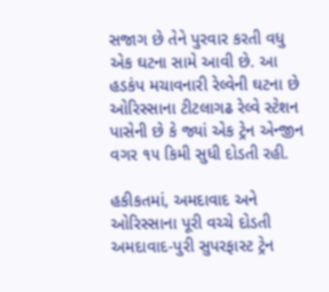સજાગ છે તેને પુરવાર કરતી વધુ એક ઘટના સામે આવી છે. આ હડકંપ મચાવનારી રેલ્વેની ઘટના છે ઓરિસ્સાના ટીટલાગઢ રેલ્વે સ્ટેશન પાસેની છે કે જ્યાં એક ટ્રેન એન્જીન વગર ૧૫ કિમી સુધી દોડતી રહી.

હકીકતમાં, અમદાવાદ અને ઓરિસ્સાના પૂરી વચ્ચે દોડતી અમદાવાદ-પુરી સુપરફાસ્ટ ટ્રેન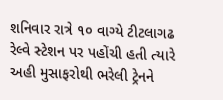શનિવાર રાત્રે ૧૦ વાગ્યે ટીટલાગઢ રેલ્વે સ્ટેશન પર પહોંચી હતી ત્યારે અહી મુસાફરોથી ભરેલી ટ્રેનને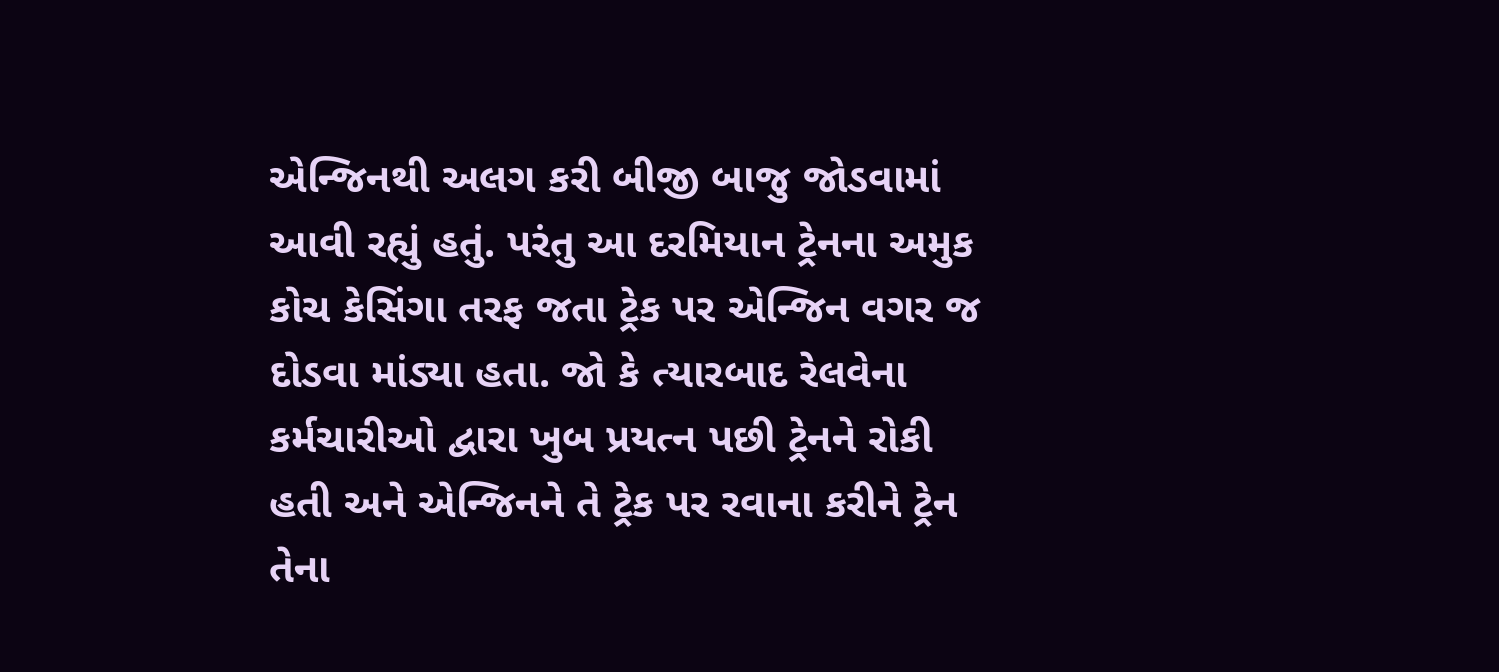એન્જિનથી અલગ કરી બીજી બાજુ જોડવામાં આવી રહ્યું હતું. પરંતુ આ દરમિયાન ટ્રેનના અમુક કોચ કેસિંગા તરફ જતા ટ્રેક પર એન્જિન વગર જ દોડવા માંડ્યા હતા. જો કે ત્યારબાદ રેલવેના કર્મચારીઓ દ્વારા ખુબ પ્રયત્ન પછી ટ્રેનને રોકી હતી અને એન્જિનને તે ટ્રેક પર રવાના કરીને ટ્રેન તેના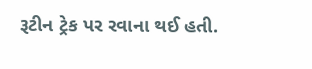રૂટીન ટ્રેક પર રવાના થઈ હતી.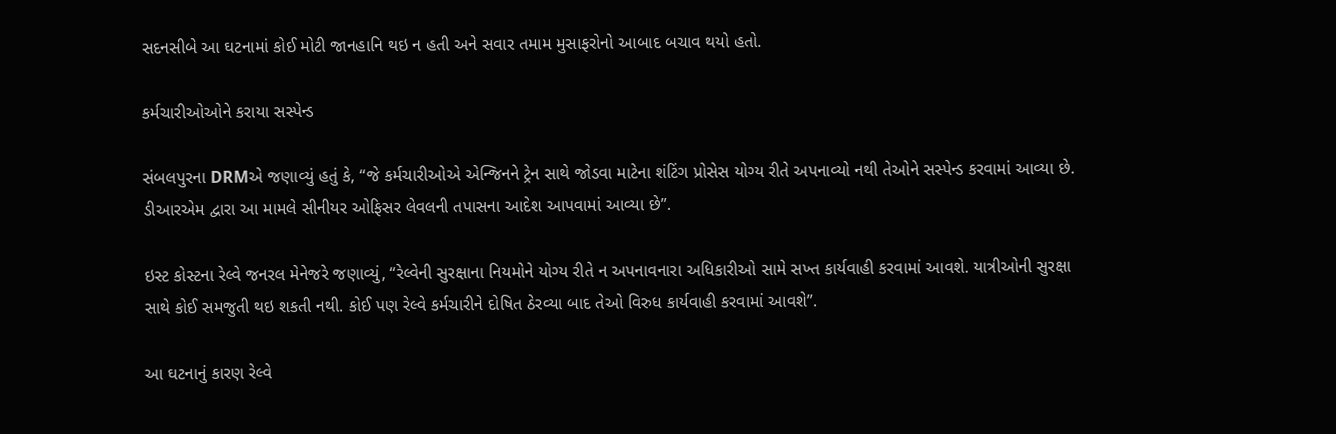સદનસીબે આ ઘટનામાં કોઈ મોટી જાનહાનિ થઇ ન હતી અને સવાર તમામ મુસાફરોનો આબાદ બચાવ થયો હતો.

કર્મચારીઓઓને કરાયા સસ્પેન્ડ

સંબલપુરના DRMએ જણાવ્યું હતું કે, “જે કર્મચારીઓએ એન્જિનને ટ્રેન સાથે જોડવા માટેના શંટિંગ પ્રોસેસ યોગ્ય રીતે અપનાવ્યો નથી તેઓને સસ્પેન્ડ કરવામાં આવ્યા છે. ડીઆરએમ દ્વારા આ મામલે સીનીયર ઓફિસર લેવલની તપાસના આદેશ આપવામાં આવ્યા છે”.

ઇસ્ટ કોસ્ટના રેલ્વે જનરલ મેનેજરે જણાવ્યું, “રેલ્વેની સુરક્ષાના નિયમોને યોગ્ય રીતે ન અપનાવનારા અધિકારીઓ સામે સખ્ત કાર્યવાહી કરવામાં આવશે. યાત્રીઓની સુરક્ષા સાથે કોઈ સમજુતી થઇ શકતી નથી. કોઈ પણ રેલ્વે કર્મચારીને દોષિત ઠેરવ્યા બાદ તેઓ વિરુધ કાર્યવાહી કરવામાં આવશે”.

આ ઘટનાનું કારણ રેલ્વે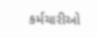કર્મચારીઓ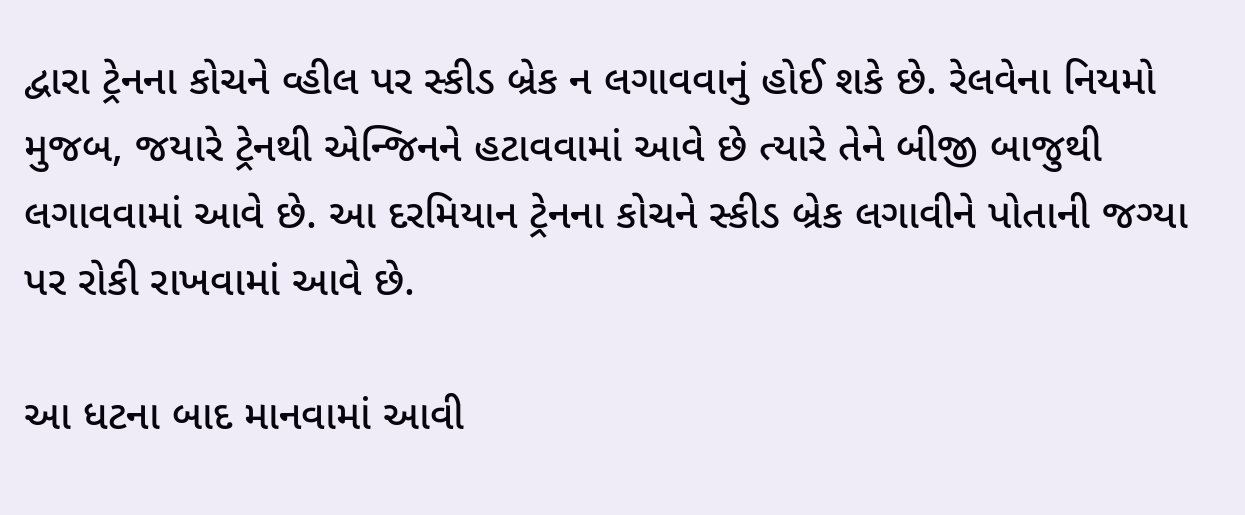દ્વારા ટ્રેનના કોચને વ્હીલ પર સ્કીડ બ્રેક ન લગાવવાનું હોઈ શકે છે. રેલવેના નિયમો મુજબ, જયારે ટ્રેનથી એન્જિનને હટાવવામાં આવે છે ત્યારે તેને બીજી બાજુથી લગાવવામાં આવે છે. આ દરમિયાન ટ્રેનના કોચને સ્કીડ બ્રેક લગાવીને પોતાની જગ્યા પર રોકી રાખવામાં આવે છે.

આ ધટના બાદ માનવામાં આવી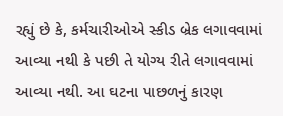રહ્યું છે કે, કર્મચારીઓએ સ્કીડ બ્રેક લગાવવામાં આવ્યા નથી કે પછી તે યોગ્ય રીતે લગાવવામાં આવ્યા નથી. આ ઘટના પાછળનું કારણ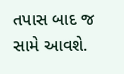તપાસ બાદ જ સામે આવશે.